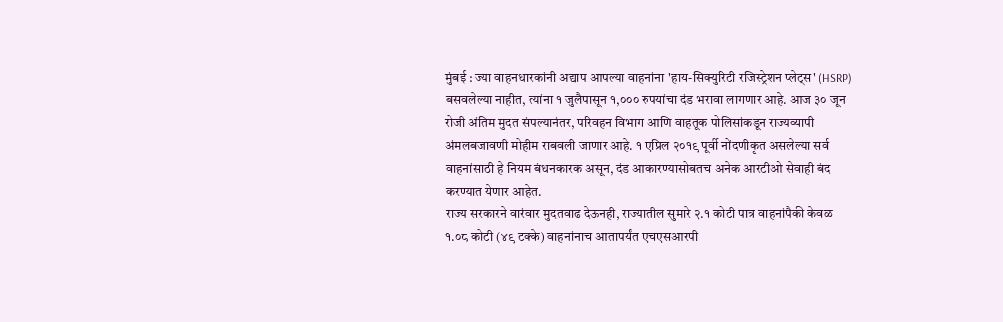मुंबई : ज्या वाहनधारकांनी अद्याप आपल्या वाहनांना 'हाय-सिक्युरिटी रजिस्ट्रेशन प्लेट्स' (HSRP) बसवलेल्या नाहीत, त्यांना १ जुलैपासून १,००० रुपयांचा दंड भरावा लागणार आहे. आज ३० जून रोजी अंतिम मुदत संपल्यानंतर, परिवहन विभाग आणि वाहतूक पोलिसांकडून राज्यव्यापी अंमलबजावणी मोहीम राबवली जाणार आहे. १ एप्रिल २०१९ पूर्वी नोंदणीकृत असलेल्या सर्व वाहनांसाठी हे नियम बंधनकारक असून, दंड आकारण्यासोबतच अनेक आरटीओ सेवाही बंद करण्यात येणार आहेत.
राज्य सरकारने वारंवार मुदतवाढ देऊनही, राज्यातील सुमारे २.१ कोटी पात्र वाहनांपैकी केवळ १.०८ कोटी (४९ टक्के) वाहनांनाच आतापर्यंत एचएसआरपी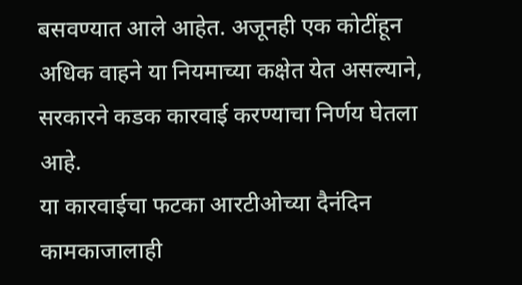बसवण्यात आले आहेत. अजूनही एक कोटींहून अधिक वाहने या नियमाच्या कक्षेत येत असल्याने, सरकारने कडक कारवाई करण्याचा निर्णय घेतला आहे.
या कारवाईचा फटका आरटीओच्या दैनंदिन कामकाजालाही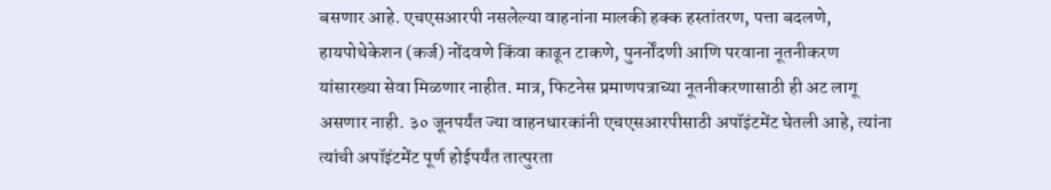बसणार आहे. एचएसआरपी नसलेल्या वाहनांना मालकी हक्क हस्तांतरण, पत्ता बदलणे, हायपोथेकेशन (कर्ज) नोंदवणे किंवा काढून टाकणे, पुनर्नोंदणी आणि परवाना नूतनीकरण यांसारख्या सेवा मिळणार नाहीत. मात्र, फिटनेस प्रमाणपत्राच्या नूतनीकरणासाठी ही अट लागू असणार नाही. ३० जूनपर्यंत ज्या वाहनधारकांनी एचएसआरपीसाठी अपॉइंटमेंट घेतली आहे, त्यांना त्यांची अपॉइंटमेंट पूर्ण होईपर्यंत तात्पुरता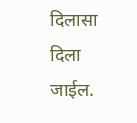दिलासा दिला जाईल.